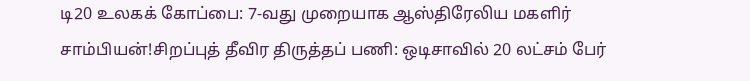டி20 உலகக் கோப்பை: 7-வது முறையாக ஆஸ்திரேலிய மகளிர் சாம்பியன்!சிறப்புத் தீவிர திருத்தப் பணி: ஒடிசாவில் 20 லட்சம் பேர்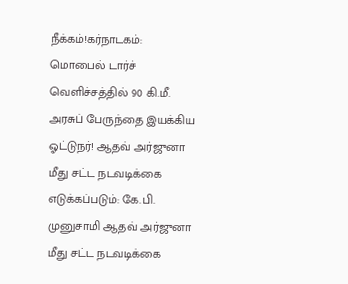நீக்கம்!கர்நாடகம்: மொபைல் டார்ச் வெளிச்சத்தில் 90 கி.மீ. அரசுப் பேருந்தை இயக்கிய ஓட்டுநர்! ஆதவ் அர்ஜுனா மீது சட்ட நடவடிக்கை எடுக்கப்படும்: கே.பி. முனுசாமி ஆதவ் அர்ஜுனா மீது சட்ட நடவடிக்கை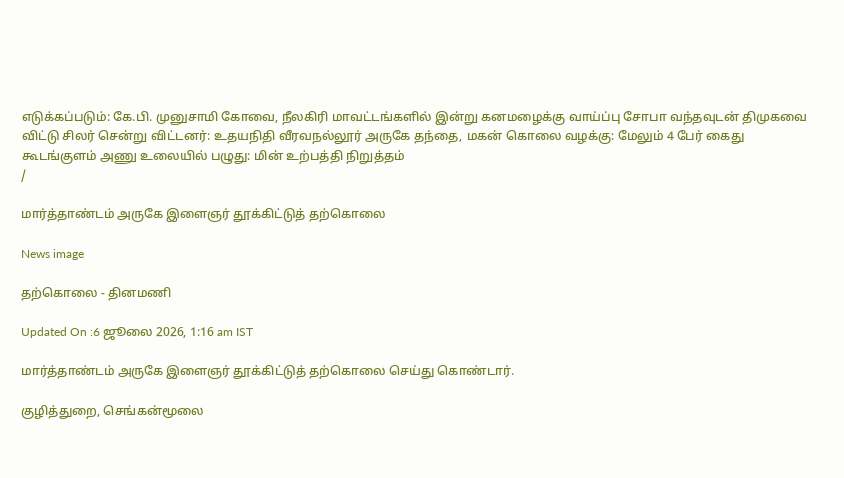எடுக்கப்படும்: கே.பி. முனுசாமி கோவை, நீலகிரி மாவட்டங்களில் இன்று கனமழைக்கு வாய்ப்பு சோபா வந்தவுடன் திமுகவை விட்டு சிலர் சென்று விட்டனர்: உதயநிதி வீரவநல்லூர் அருகே தந்தை, மகன் கொலை வழக்கு: மேலும் 4 பேர் கைது கூடங்குளம் அணு உலையில் பழுது: மின் உற்பத்தி நிறுத்தம்
/

மார்த்தாண்டம் அருகே இளைஞர் தூக்கிட்டுத் தற்கொலை

News image

தற்கொலை - தினமணி

Updated On :6 ஜூலை 2026, 1:16 am IST

மார்த்தாண்டம் அருகே இளைஞர் தூக்கிட்டுத் தற்கொலை செய்து கொண்டார்.

குழித்துறை, செங்கன்மூலை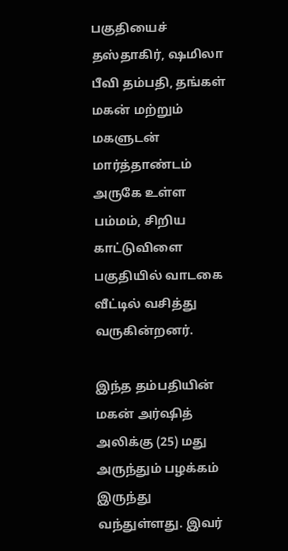பகுதியைச் தஸ்தாகிர், ஷமிலா பீவி தம்பதி, தங்கள் மகன் மற்றும் மகளுடன் மார்த்தாண்டம் அருகே உள்ள பம்மம், சிறிய காட்டுவிளை பகுதியில் வாடகை வீட்டில் வசித்து வருகின்றனர்.

இந்த தம்பதியின் மகன் அர்ஷித் அலிக்கு (25) மது அருந்தும் பழக்கம் இருந்து வந்துள்ளது. இவர்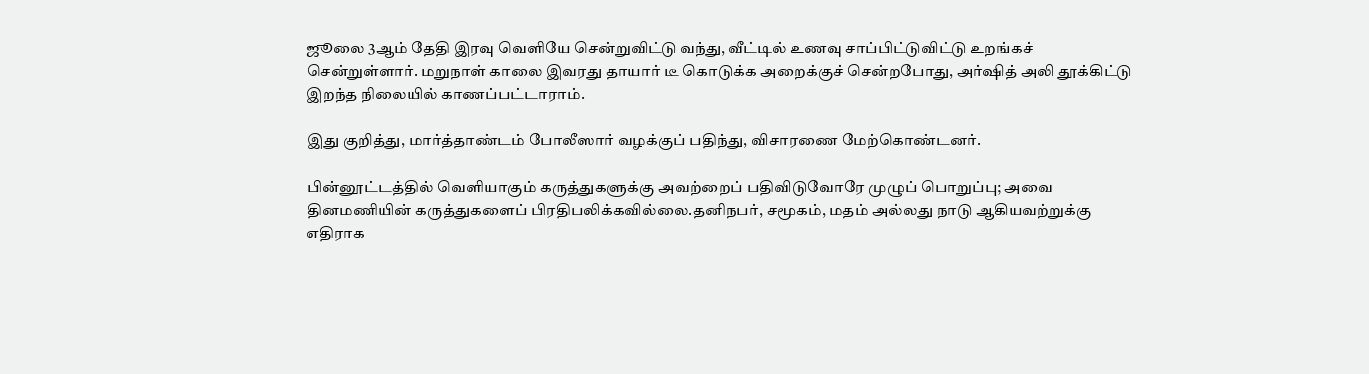ஜூலை 3ஆம் தேதி இரவு வெளியே சென்றுவிட்டு வந்து, வீட்டில் உணவு சாப்பிட்டுவிட்டு உறங்கச் சென்றுள்ளார். மறுநாள் காலை இவரது தாயார் டீ கொடுக்க அறைக்குச் சென்றபோது, அர்ஷித் அலி தூக்கிட்டு இறந்த நிலையில் காணப்பட்டாராம்.

இது குறித்து, மார்த்தாண்டம் போலீஸார் வழக்குப் பதிந்து, விசாரணை மேற்கொண்டனர்.

பின்னூட்டத்தில் வெளியாகும் கருத்துகளுக்கு அவற்றைப் பதிவிடுவோரே முழுப் பொறுப்பு; அவை தினமணியின் கருத்துகளைப் பிரதிபலிக்கவில்லை.தனிநபர், சமூகம், மதம் அல்லது நாடு ஆகியவற்றுக்கு எதிராக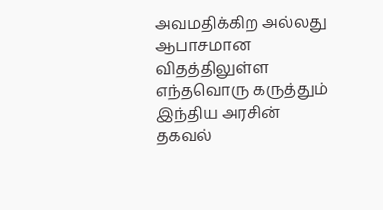அவமதிக்கிற அல்லது ஆபாசமான விதத்திலுள்ள எந்தவொரு கருத்தும் இந்திய அரசின் தகவல்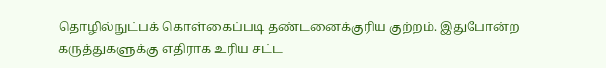தொழில்நுட்பக் கொள்கைப்படி தண்டனைக்குரிய குற்றம். இதுபோன்ற கருத்துகளுக்கு எதிராக உரிய சட்ட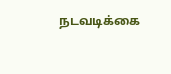நடவடிக்கை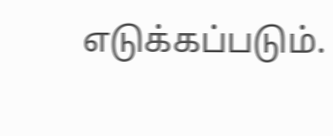எடுக்கப்படும்.